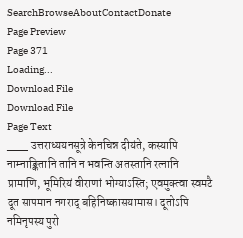SearchBrowseAboutContactDonate
Page Preview
Page 371
Loading...
Download File
Download File
Page Text
___ उत्तराध्ययनसूत्रे केनचिन्न दीयंते, कस्यापि नाम्नाङ्कितानि तानि न भवन्ति अतस्तानि रत्नानि प्रामाणि, भूमिरियं वीराणां भोग्याऽस्ति; एवमुक्त्वा स्वमटै दूत सापमान नगराद् बहिनिष्कासयामास। दूतोऽपि नमिनृपस्य पुरो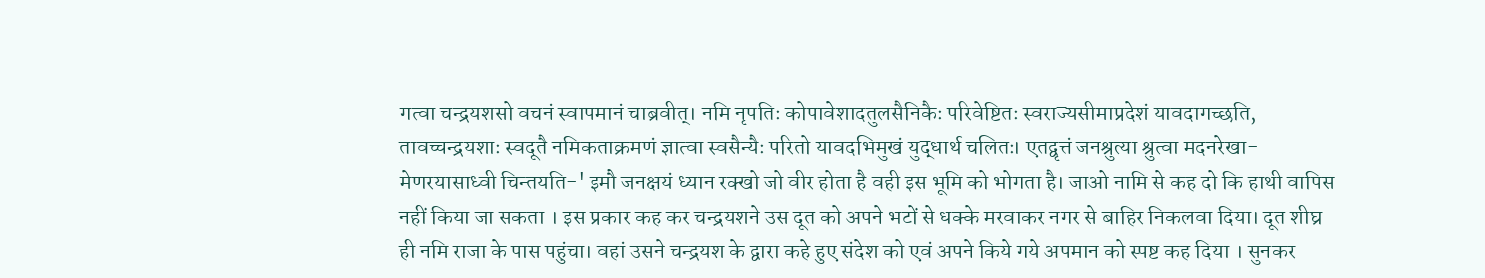गत्वा चन्द्रयशसो वचनं स्वापमानं चाब्रवीत्। नमि नृपतिः कोपावेशादतुलसैनिकैः परिवेष्टितः स्वराज्यसीमाप्रदेशं यावदागच्छति, तावच्चन्द्रयशाः स्वदूतै नमिकताक्रमणं ज्ञात्वा स्वसैन्यैः परितो यावदभिमुखं युद्धार्थ चलितः। एतद्वृत्तं जनश्रुत्या श्रुत्वा मदनरेखा-मेणरयासाध्वी चिन्तयति-' इमौ जनक्षयं ध्यान रक्खो जो वीर होता है वही इस भूमि को भोगता है। जाओ नामि से कह दो कि हाथी वापिस नहीं किया जा सकता । इस प्रकार कह कर चन्द्रयशने उस दूत को अपने भटों से धक्के मरवाकर नगर से बाहिर निकलवा दिया। दूत शीघ्र ही नमि राजा के पास पहुंचा। वहां उसने चन्द्रयश के द्वारा कहे हुए संदेश को एवं अपने किये गये अपमान को स्पष्ट कह दिया । सुनकर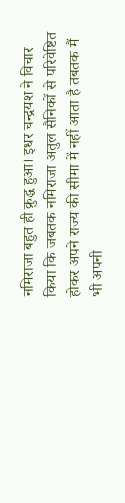नमिराजा बहुत ही क्रुद्ध हुआ। इधर चन्द्रयश ने विचार किया कि जबतक नमिराजा अतुल सैनिकों से परिवेष्टित होकर अपने राज्य की सीमा में नहीं आता है तबतक मैं भी अपनी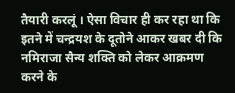तैयारी करलूं । ऐसा विचार ही कर रहा था कि इतने में चन्द्रयश के दूतोने आकर खबर दी कि नमिराजा सैन्य शक्ति को लेकर आक्रमण करने के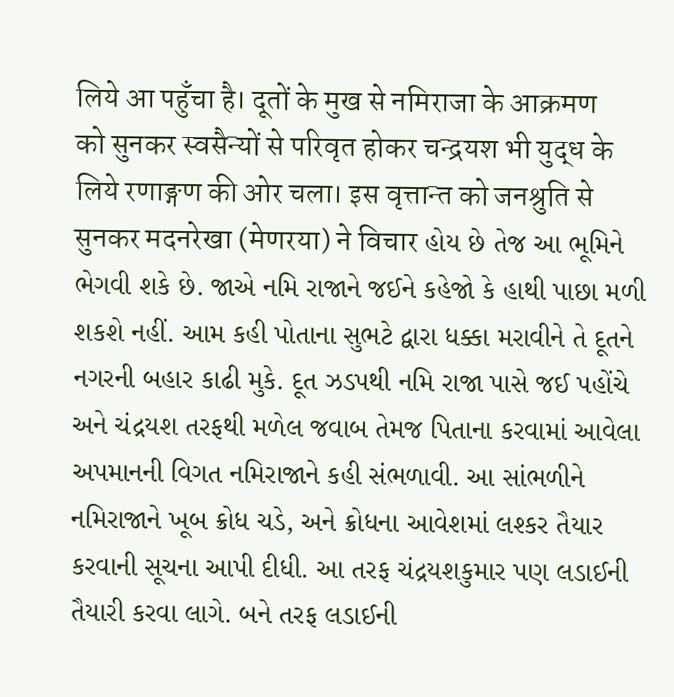लिये आ पहुँचा है। दूतों के मुख से नमिराजा के आक्रमण को सुनकर स्वसैन्यों से परिवृत होकर चन्द्रयश भी युद्ध के लिये रणाङ्गण की ओर चला। इस वृत्तान्त को जनश्रुति से सुनकर मदनरेखा (मेणरया) ने विचार હોય છે તેજ આ ભૂમિને ભેગવી શકે છે. જાએ નમિ રાજાને જઈને કહેજો કે હાથી પાછા મળી શકશે નહીં. આમ કહી પોતાના સુભટે દ્વારા ધક્કા મરાવીને તે દૂતને નગરની બહાર કાઢી મુકે. દૂત ઝડપથી નમિ રાજા પાસે જઈ પહોંચે અને ચંદ્રયશ તરફથી મળેલ જવાબ તેમજ પિતાના કરવામાં આવેલા અપમાનની વિગત નમિરાજાને કહી સંભળાવી. આ સાંભળીને નમિરાજાને ખૂબ ક્રોધ ચડે, અને ક્રોધના આવેશમાં લશ્કર તૈયાર કરવાની સૂચના આપી દીધી. આ તરફ ચંદ્રયશકુમાર પણ લડાઈની તૈયારી કરવા લાગે. બને તરફ લડાઈની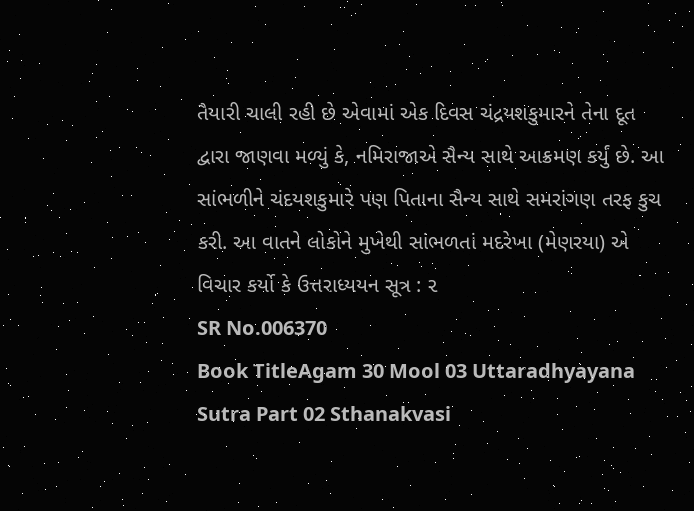તૈયારી ચાલી રહી છે એવામાં એક દિવસ ચંદ્રયશકુમારને તેના દૂત દ્વારા જાણવા મળ્યું કે, નમિરાજાએ સૈન્ય સાથે આક્રમણ કર્યું છે. આ સાંભળીને ચંદયશકુમારે પણ પિતાના સૈન્ય સાથે સમરાંગણ તરફ કુચ કરી. આ વાતને લોકોને મુખેથી સાંભળતાં મદરેખા (મેણરયા) એ વિચાર કર્યો કે ઉત્તરાધ્યયન સૂત્ર : ૨
SR No.006370
Book TitleAgam 30 Mool 03 Uttaradhyayana Sutra Part 02 Sthanakvasi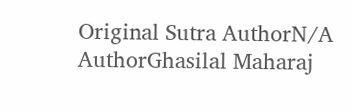Original Sutra AuthorN/A
AuthorGhasilal Maharaj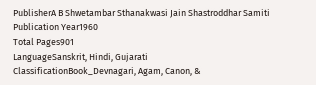PublisherA B Shwetambar Sthanakwasi Jain Shastroddhar Samiti
Publication Year1960
Total Pages901
LanguageSanskrit, Hindi, Gujarati
ClassificationBook_Devnagari, Agam, Canon, &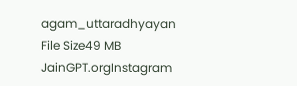agam_uttaradhyayan
File Size49 MB
JainGPT.orgInstagram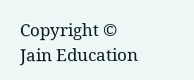Copyright © Jain Education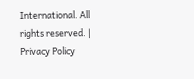International. All rights reserved. | Privacy Policy